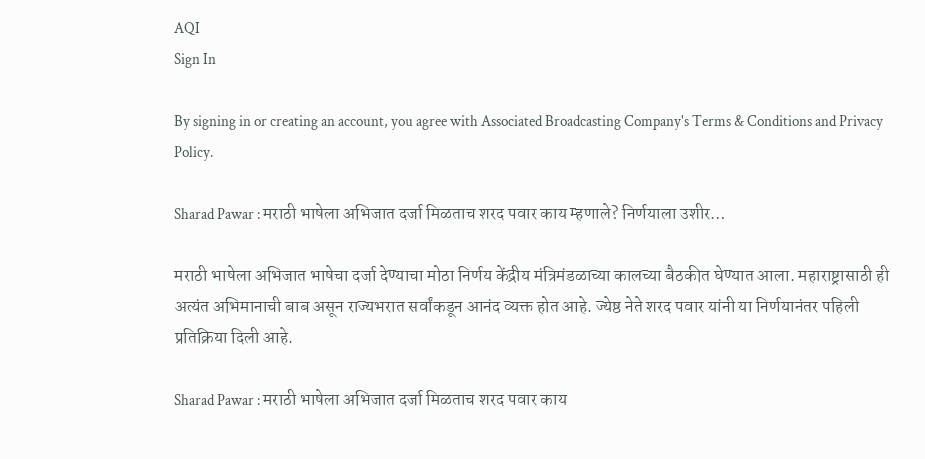AQI
Sign In

By signing in or creating an account, you agree with Associated Broadcasting Company's Terms & Conditions and Privacy Policy.

Sharad Pawar : मराठी भाषेला अभिजात दर्जा मिळताच शरद पवार काय म्हणाले? निर्णयाला उशीर…

मराठी भाषेला अभिजात भाषेचा दर्जा देण्याचा मोठा निर्णय केंद्रीय मंत्रिमंडळाच्या कालच्या बैठकीत घेण्यात आला. महाराष्ट्रासाठी ही अत्यंत अभिमानाची बाब असून राज्यभरात सर्वांकडून आनंद व्यक्त होत आहे. ज्येष्ठ नेते शरद पवार यांनी या निर्णयानंतर पहिली प्रतिक्रिया दिली आहे.

Sharad Pawar : मराठी भाषेला अभिजात दर्जा मिळताच शरद पवार काय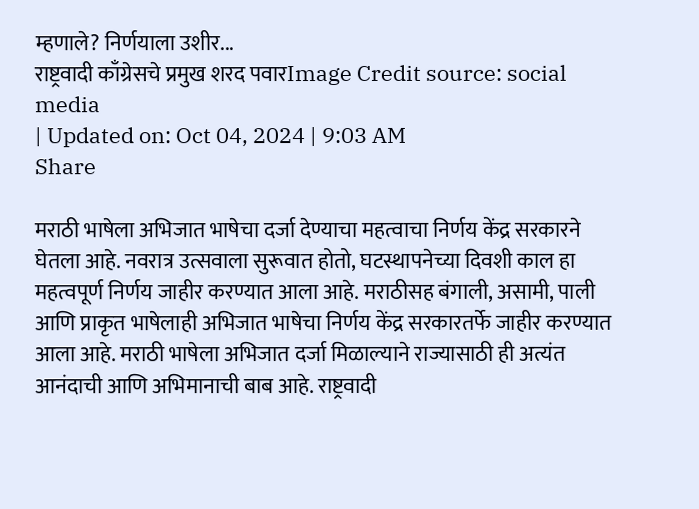म्हणाले? निर्णयाला उशीर...
राष्ट्रवादी काँग्रेसचे प्रमुख शरद पवारImage Credit source: social media
| Updated on: Oct 04, 2024 | 9:03 AM
Share

मराठी भाषेला अभिजात भाषेचा दर्जा देण्याचा महत्वाचा निर्णय केंद्र सरकारने घेतला आहे. नवरात्र उत्सवाला सुरूवात होतो, घटस्थापनेच्या दिवशी काल हा महत्वपूर्ण निर्णय जाहीर करण्यात आला आहे. मराठीसह बंगाली, असामी, पाली आणि प्राकृत भाषेलाही अभिजात भाषेचा निर्णय केंद्र सरकारतर्फे जाहीर करण्यात आला आहे. मराठी भाषेला अभिजात दर्जा मिळाल्याने राज्यासाठी ही अत्यंत आनंदाची आणि अभिमानाची बाब आहे. राष्ट्रवादी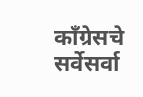काँग्रेसचे सर्वेसर्वा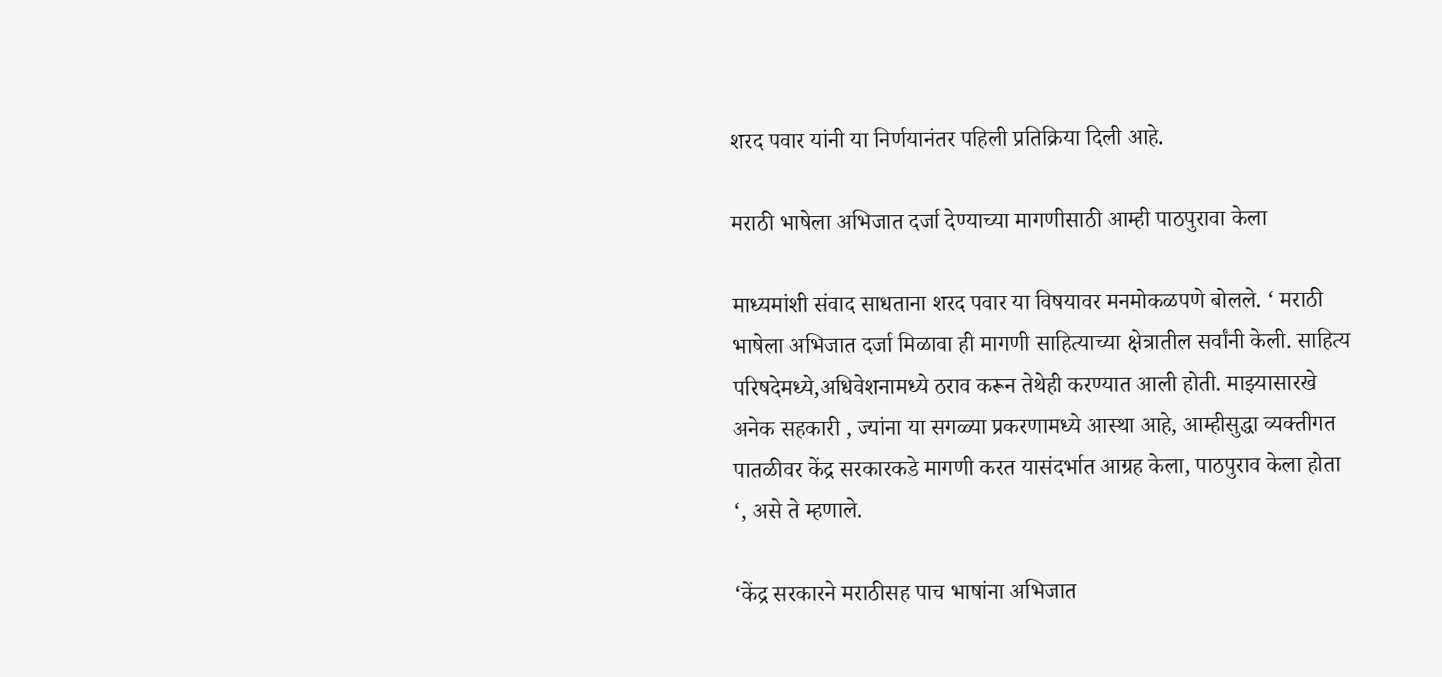शरद पवार यांनी या निर्णयानंतर पहिली प्रतिक्रिया दिली आहे.

मराठी भाषेला अभिजात दर्जा देण्याच्या मागणीसाठी आम्ही पाठपुरावा केला

माध्यमांशी संवाद साधताना शरद पवार या विषयावर मनमोकळपणे बोलले. ‘ मराठी भाषेला अभिजात दर्जा मिळावा ही मागणी साहित्याच्या क्षेत्रातील सर्वांनी केली. साहित्य परिषदेमध्ये,अधिवेशनामध्ये ठराव करून तेथेही करण्यात आली होती. माझ्यासारखे अनेक सहकारी , ज्यांना या सगळ्या प्रकरणामध्ये आस्था आहे, आम्हीसुद्धा व्यक्तीगत पातळीवर केंद्र सरकारकडे मागणी करत यासंदर्भात आग्रह केला, पाठपुराव केला होता ‘, असे ते म्हणाले.

‘केंद्र सरकारने मराठीसह पाच भाषांना अभिजात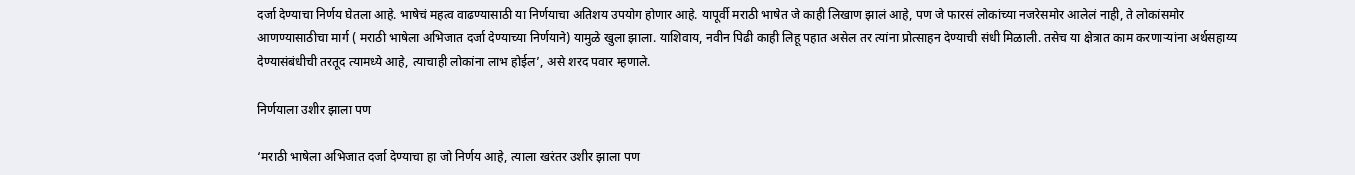दर्जा देण्याचा निर्णय घेतला आहे. भाषेचं महत्व वाढण्यासाठी या निर्णयाचा अतिशय उपयोग होणार आहे. यापूर्वी मराठी भाषेत जे काही लिखाण झालं आहे, पण जे फारसं लोकांच्या नजरेसमोर आलेलं नाही, ते लोकांसमोर आणण्यासाठीचा मार्ग ( मराठी भाषेला अभिजात दर्जा देण्याच्या निर्णयाने) यामुळे खुला झाला. याशिवाय, नवीन पिढी काही लिहू पहात असेल तर त्यांना प्रोत्साहन देण्याची संधी मिळाली. तसेच या क्षेत्रात काम करणाऱ्यांना अर्थसहाय्य देण्यासंबंधीची तरतूद त्यामध्ये आहे, त्याचाही लोकांना लाभ होईल’, असे शरद पवार म्हणाले.

निर्णयाला उशीर झाला पण

‘मराठी भाषेला अभिजात दर्जा देण्याचा हा जो निर्णय आहे, त्याला खरंतर उशीर झाला पण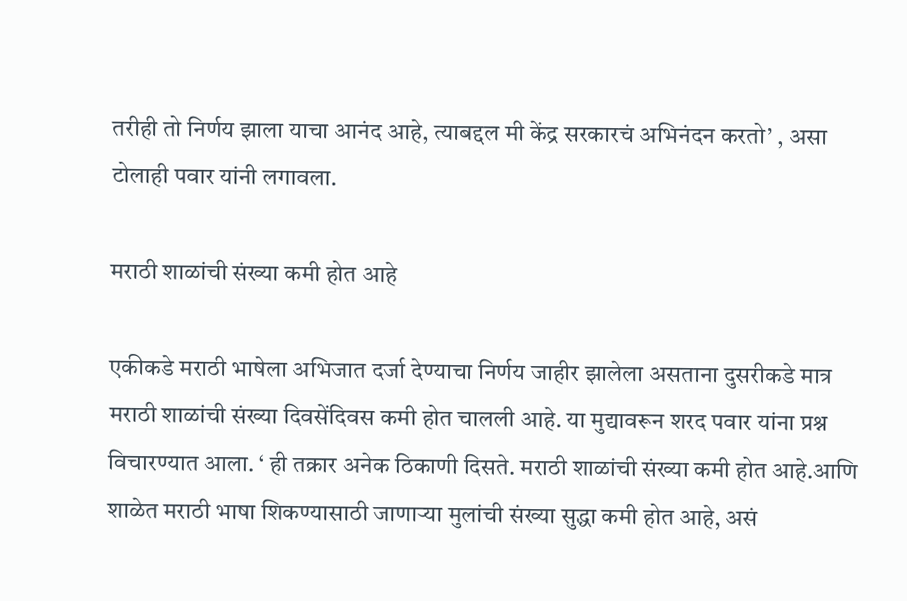तरीही तो निर्णय झाला याचा आनंद आहे, त्याबद्दल मी केंद्र सरकारचं अभिनंदन करतो’ , असा टोलाही पवार यांनी लगावला.

मराठी शाळांची संख्या कमी होत आहे

एकीकडे मराठी भाषेला अभिजात दर्जा देण्याचा निर्णय जाहीर झालेला असताना दुसरीकडे मात्र मराठी शाळांची संख्या दिवसेंदिवस कमी होत चालली आहे. या मुद्यावरून शरद पवार यांना प्रश्न विचारण्यात आला. ‘ ही तक्रार अनेक ठिकाणी दिसते. मराठी शाळांची संख्या कमी होत आहे.आणि शाळेत मराठी भाषा शिकण्यासाठी जाणाऱ्या मुलांची संख्या सुद्धा कमी होत आहे, असं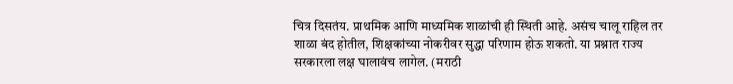चित्र दिसतंय. प्राथमिक आणि माध्यमिक शाळांची ही स्थिती आहे. असंच चालू राहिल तर शाळा बंद होतील, शिक्षकांच्या नोकरीवर सुद्धा परिणाम होऊ शकतो. या प्रश्नात राज्य सरकारला लक्ष घालावंच लागेल. (मराठी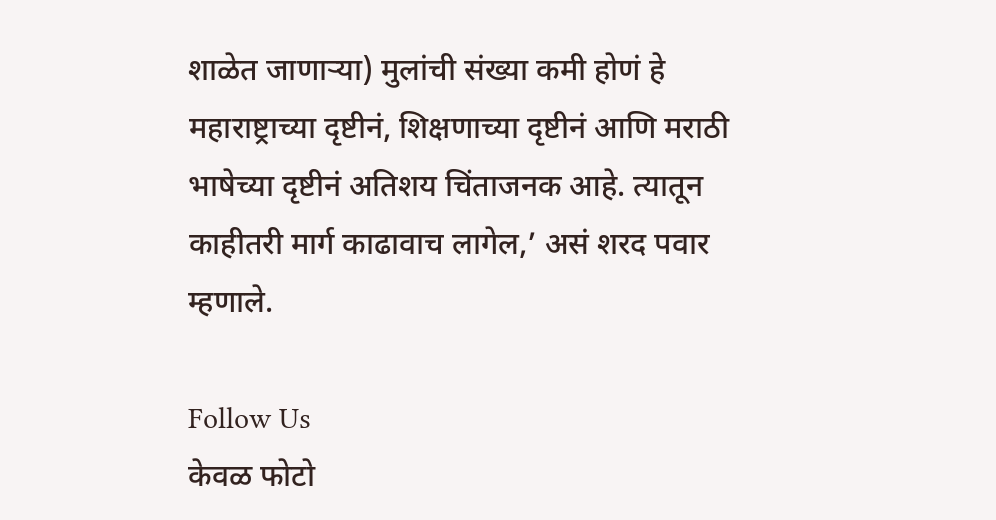शाळेत जाणाऱ्या) मुलांची संख्या कमी होणं हे महाराष्ट्राच्या दृष्टीनं, शिक्षणाच्या दृष्टीनं आणि मराठी भाषेच्या दृष्टीनं अतिशय चिंताजनक आहे. त्यातून काहीतरी मार्ग काढावाच लागेल,’ असं शरद पवार म्हणाले.

Follow Us
केवळ फोटो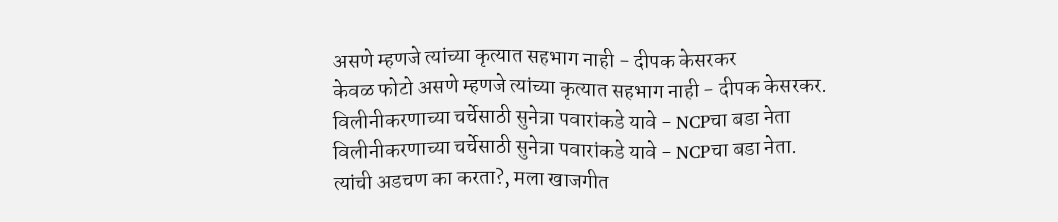असणे म्हणजे त्यांच्या कृत्यात सहभाग नाही - दीपक केसरकर
केवळ फोटो असणे म्हणजे त्यांच्या कृत्यात सहभाग नाही - दीपक केसरकर.
विलीनीकरणाच्या चर्चेसाठी सुनेत्रा पवारांकडे यावे - NCPचा बडा नेता
विलीनीकरणाच्या चर्चेसाठी सुनेत्रा पवारांकडे यावे - NCPचा बडा नेता.
त्यांची अडचण का करता?, मला खाजगीत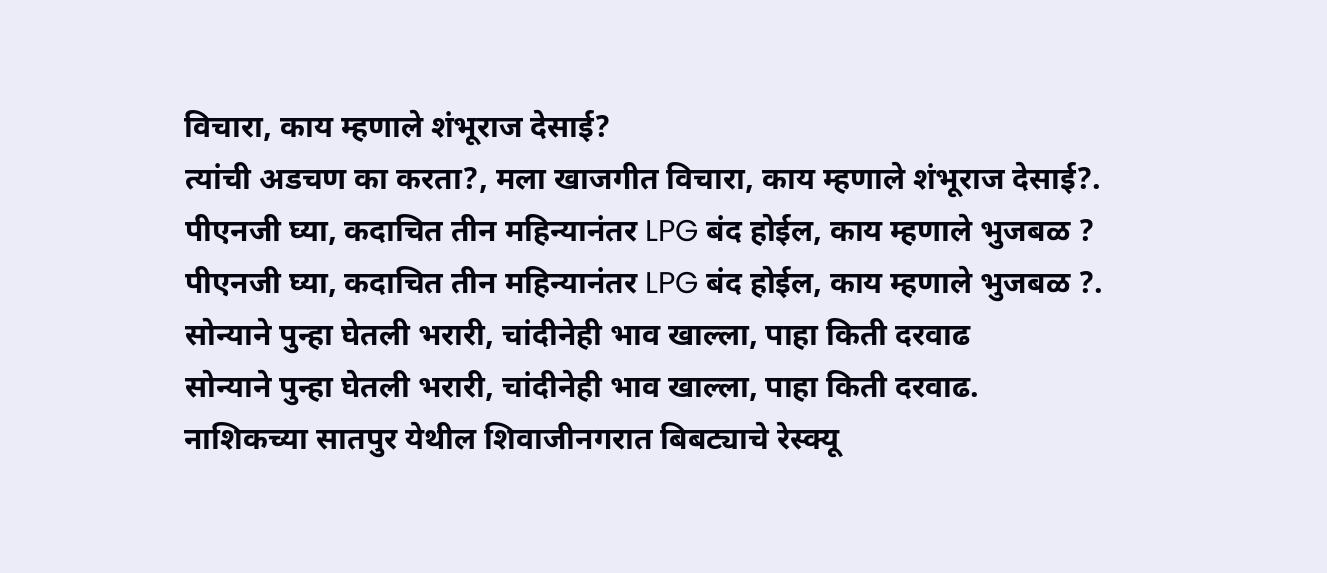विचारा, काय म्हणाले शंभूराज देसाई?
त्यांची अडचण का करता?, मला खाजगीत विचारा, काय म्हणाले शंभूराज देसाई?.
पीएनजी घ्या, कदाचित तीन महिन्यानंतर LPG बंद होईल, काय म्हणाले भुजबळ ?
पीएनजी घ्या, कदाचित तीन महिन्यानंतर LPG बंद होईल, काय म्हणाले भुजबळ ?.
सोन्याने पुन्हा घेतली भरारी, चांदीनेही भाव खाल्ला, पाहा किती दरवाढ
सोन्याने पुन्हा घेतली भरारी, चांदीनेही भाव खाल्ला, पाहा किती दरवाढ.
नाशिकच्या सातपुर येथील शिवाजीनगरात बिबट्याचे रेस्क्यू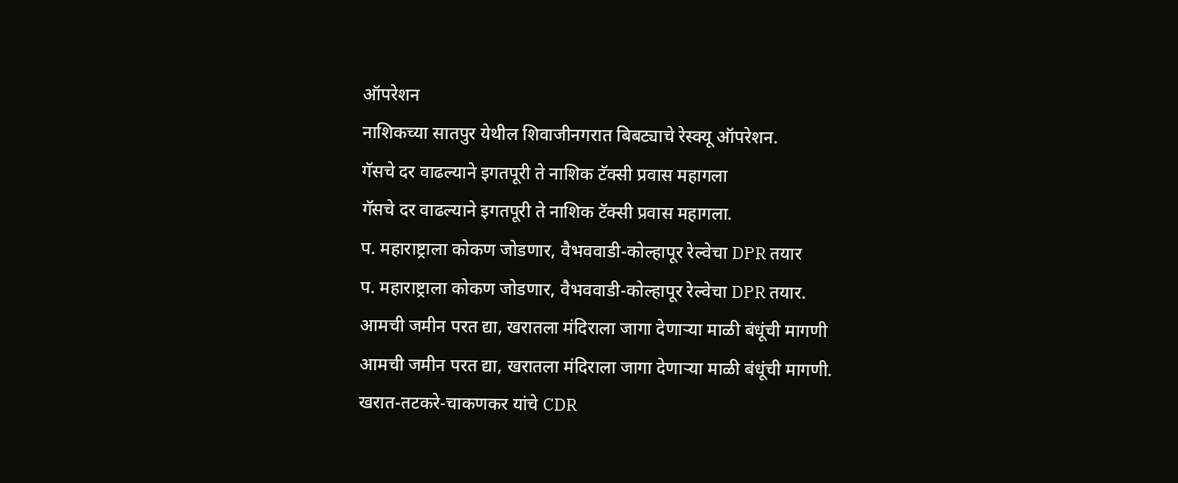ऑपरेशन
नाशिकच्या सातपुर येथील शिवाजीनगरात बिबट्याचे रेस्क्यू ऑपरेशन.
गॅसचे दर वाढल्याने इगतपूरी ते नाशिक टॅक्सी प्रवास महागला
गॅसचे दर वाढल्याने इगतपूरी ते नाशिक टॅक्सी प्रवास महागला.
प. महाराष्ट्राला कोकण जोडणार, वैभववाडी-कोल्हापूर रेल्वेचा DPR तयार
प. महाराष्ट्राला कोकण जोडणार, वैभववाडी-कोल्हापूर रेल्वेचा DPR तयार.
आमची जमीन परत द्या, खरातला मंदिराला जागा देणाऱ्या माळी बंधूंची मागणी
आमची जमीन परत द्या, खरातला मंदिराला जागा देणाऱ्या माळी बंधूंची मागणी.
खरात-तटकरे-चाकणकर यांचे CDR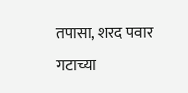तपासा, शरद पवार गटाच्या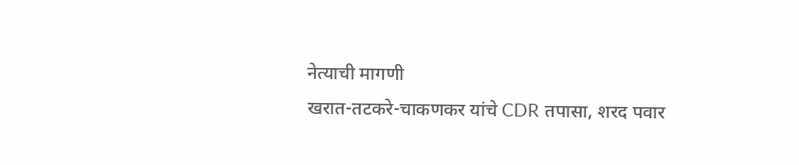नेत्याची मागणी
खरात-तटकरे-चाकणकर यांचे CDR तपासा, शरद पवार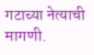गटाच्या नेत्याची मागणी.